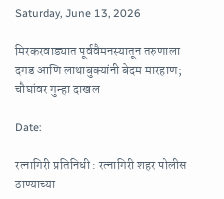Saturday, June 13, 2026

मिरकरवाड्यात पूर्ववैमनस्यातून तरुणाला दगड आणि लाथाबुक्यांनी बेदम मारहाण; चौघांवर गुन्हा दाखल

Date:

रत्नागिरी प्रतिनिधी : रत्नागिरी शहर पोलीस ठाण्याच्या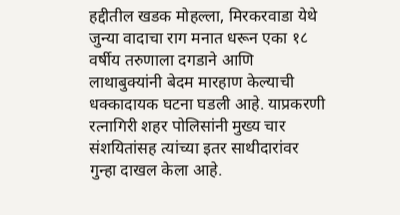हद्दीतील खडक मोहल्ला, मिरकरवाडा येथे जुन्या वादाचा राग मनात धरून एका १८ वर्षीय तरुणाला दगडाने आणि लाथाबुक्यांनी बेदम मारहाण केल्याची धक्कादायक घटना घडली आहे. याप्रकरणी रत्नागिरी शहर पोलिसांनी मुख्य चार संशयितांसह त्यांच्या इतर साथीदारांवर गुन्हा दाखल केला आहे.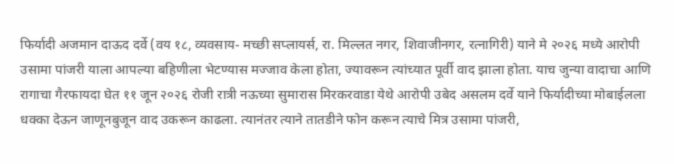फिर्यादी अजमान दाऊद दर्वे (वय १८, व्यवसाय- मच्छी सप्लायर्स, रा. मिल्लत नगर, शिवाजीनगर, रत्नागिरी) याने मे २०२६ मध्ये आरोपी उसामा पांजरी याला आपल्या बहिणीला भेटण्यास मज्जाव केला होता, ज्यावरून त्यांच्यात पूर्वी वाद झाला होता. याच जुन्या वादाचा आणि रागाचा गैरफायदा घेत ११ जून २०२६ रोजी रात्री नऊच्या सुमारास मिरकरवाडा येथे आरोपी उबेद असलम दर्वे याने फिर्यादीच्या मोबाईलला धक्का देऊन जाणूनबुजून वाद उकरून काढला. त्यानंतर त्याने तातडीने फोन करून त्याचे मित्र उसामा पांजरी,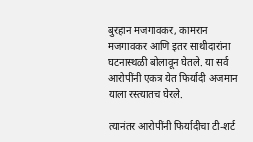बुरहान मजगावकर, कामरान मजगावकर आणि इतर साथीदारांना घटनास्थळी बोलावून घेतले. या सर्व आरोपींनी एकत्र येत फिर्यादी अजमान याला रस्त्यातच घेरले.

त्यानंतर आरोपींनी फिर्यादीचा टी-शर्ट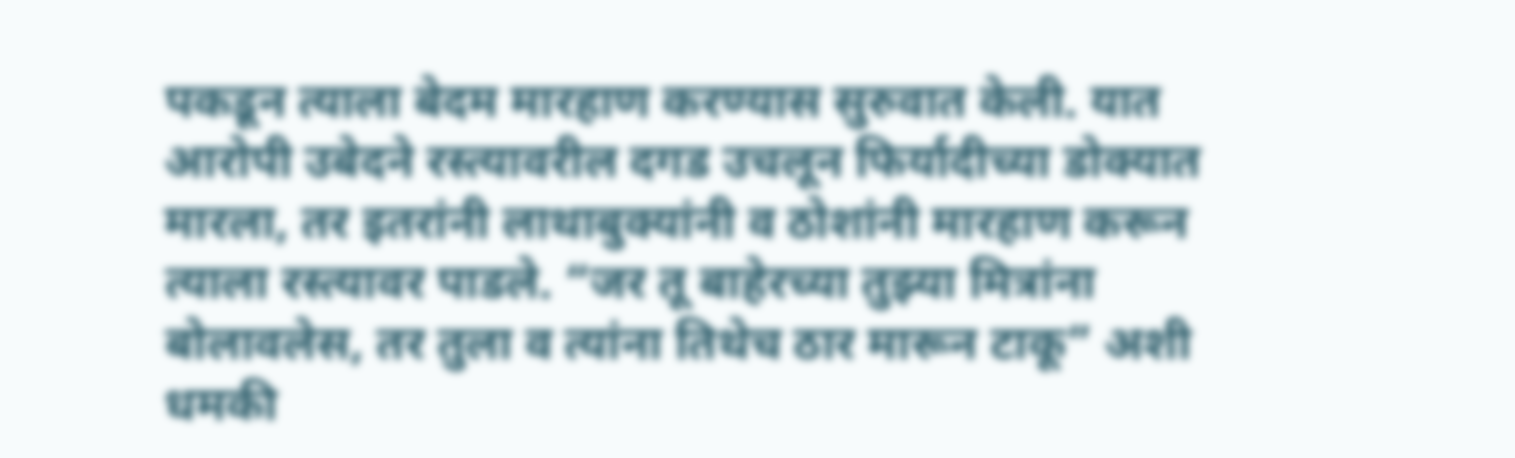पकडून त्याला बेदम मारहाण करण्यास सुरुवात केली. यात आरोपी उबेदने रस्त्यावरील दगड उचलून फिर्यादीच्या डोक्यात मारला, तर इतरांनी लाथाबुक्यांनी व ठोशांनी मारहाण करून त्याला रस्त्यावर पाडले. “जर तू बाहेरच्या तुझ्या मित्रांना बोलावलेस, तर तुला व त्यांना तिथेच ठार मारून टाकू” अशी धमकी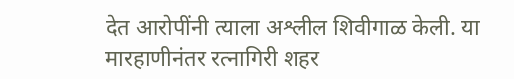देत आरोपींनी त्याला अश्लील शिवीगाळ केली. या मारहाणीनंतर रत्नागिरी शहर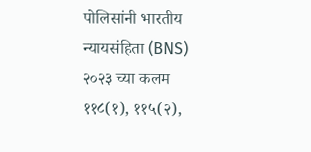पोलिसांनी भारतीय न्यायसंहिता (BNS) २०२३ च्या कलम ११८(१), ११५(२),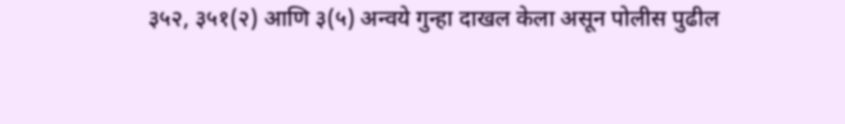३५२, ३५१(२) आणि ३(५) अन्वये गुन्हा दाखल केला असून पोलीस पुढील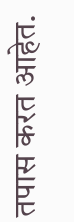तपास करत आहेत.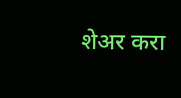शेअर करा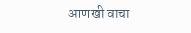आणखी वाचा